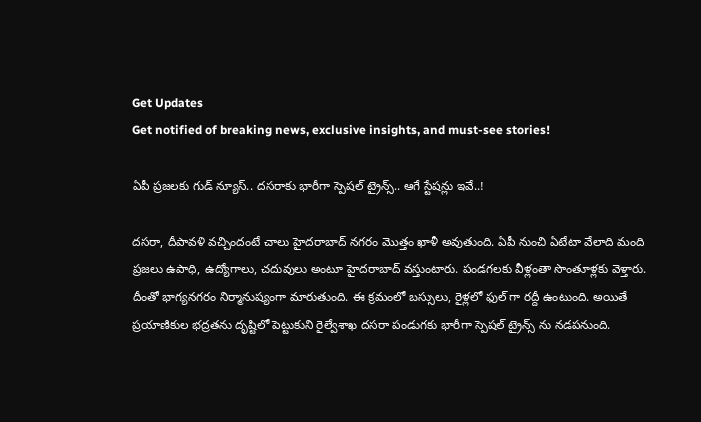Get Updates
Get notified of breaking news, exclusive insights, and must-see stories!

ఏపీ ప్రజలకు గుడ్ న్యూస్.. దసరాకు భారీగా స్పెషల్ ట్రైన్స్.. ఆగే స్టేషన్లు ఇవే..!

దసరా, దీపావళి వచ్చిందంటే చాలు హైదరాబాద్ నగరం మొత్తం ఖాళీ అవుతుంది. ఏపీ నుంచి ఏటేటా వేలాది మంది ప్రజలు ఉపాధి, ఉద్యోగాలు, చదువులు అంటూ హైదరాబాద్ వస్తుంటారు. పండగలకు వీళ్లంతా సొంతూళ్లకు వెళ్తారు. దీంతో భాగ్యనగరం నిర్మానుష్యంగా మారుతుంది. ఈ క్రమంలో బస్సులు, రైళ్లలో ఫుల్ గా రద్దీ ఉంటుంది. అయితే ప్రయాణికుల భద్రతను దృష్టిలో పెట్టుకుని రైల్వేశాఖ దసరా పండుగకు భారీగా స్పెషల్ ట్రైన్స్ ను నడపనుంది.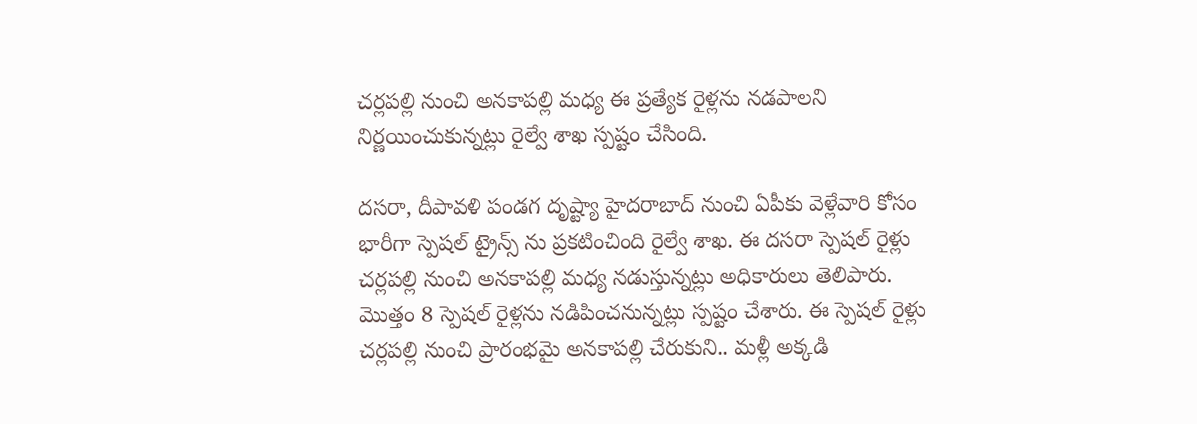చర్లపల్లి నుంచి అనకాపల్లి మధ్య ఈ ప్రత్యేక రైళ్లను నడపాలని నిర్ణయించుకున్నట్లు రైల్వే శాఖ స్పష్టం చేసింది.

దసరా, దీపావళి పండగ దృష్ట్యా హైదరాబాద్ నుంచి ఏపీకు వెళ్లేవారి కోసం భారీగా స్పెషల్ ట్రైన్స్ ను ప్రకటించింది రైల్వే శాఖ. ఈ దసరా స్పెషల్ రైళ్లు చర్లపల్లి నుంచి అనకాపల్లి మధ్య నడుస్తున్నట్లు అధికారులు తెలిపారు. మొత్తం 8 స్పెషల్ రైళ్లను నడిపించనున్నట్లు స్పష్టం చేశారు. ఈ స్పెషల్ రైళ్లు చర్లపల్లి నుంచి ప్రారంభమై అనకాపల్లి చేరుకుని.. మళ్లీ అక్కడి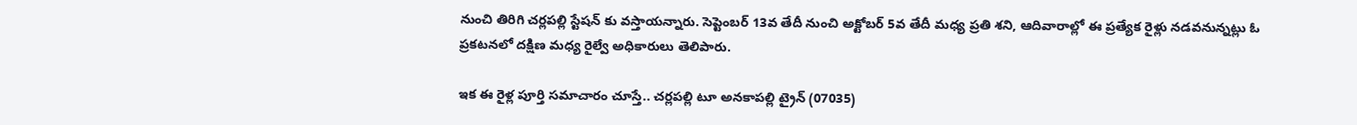నుంచి తిరిగి చర్లపల్లి స్టేషన్‌ కు వస్తాయన్నారు. సెప్టెంబర్‌ 13వ తేదీ నుంచి అక్టోబర్‌ 5వ తేదీ మధ్య ప్రతి శని, ఆదివారాల్లో ఈ ప్రత్యేక రైళ్లు నడవనున్నట్లు ఓ ప్రకటనలో దక్షిణ మధ్య రైల్వే అధికారులు తెలిపారు.

ఇక ఈ రైళ్ల పూర్తి సమాచారం చూస్తే.. చర్లపల్లి టూ అనకాపల్లి ట్రైన్ (07035)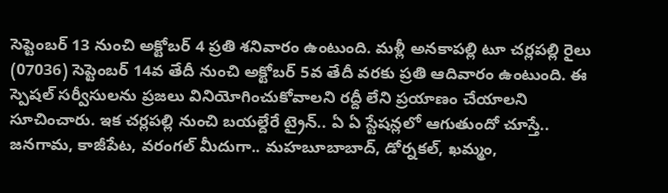సెప్టెంబర్‌ 13 నుంచి అక్టోబర్‌ 4 ప్రతి శనివారం ఉంటుంది. మళ్లీ అనకాపల్లి టూ చర్లపల్లి రైలు (07036) సెప్టెంబర్‌ 14వ తేదీ నుంచి అక్టోబర్‌ 5వ తేదీ వరకు ప్రతి ఆదివారం ఉంటుంది. ఈ స్పెషల్ సర్వీసులను ప్రజలు వినియోగించుకోవాలని రద్దీ లేని ప్రయాణం చేయాలని సూచించారు. ఇక చర్లపల్లి నుంచి బయల్దేరే ట్రైన్.. ఏ ఏ స్టేషన్లలో ఆగుతుందో చూస్తే.. జనగామ, కాజీపేట, వరంగల్‌ మీదుగా.. మహబూబాబాద్‌, డోర్నకల్‌, ఖమ్మం,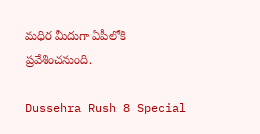మధిర మీదుగా ఏపీలోకి ప్రవేశించనుంది.

Dussehra Rush 8 Special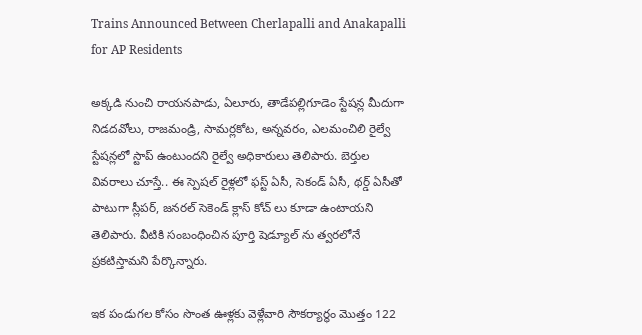Trains Announced Between Cherlapalli and Anakapalli for AP Residents

అక్కడి నుంచి రాయనపాడు, ఏలూరు, తాడేపల్లిగూడెం స్టేషన్ల మీదుగా నిడదవోలు, రాజమండ్రి, సామర్లకోట, అన్నవరం, ఎలమంచిలి రైల్వే స్టేషన్లలో స్టాప్ ఉంటుందని రైల్వే అధికారులు తెలిపారు. బెర్తుల వివరాలు చూస్తే.. ఈ స్పెషల్ రైళ్లలో ఫస్ట్‌ ఏసీ, సెకండ్‌ ఏసీ, థర్డ్‌ ఏసీతో పాటుగా స్లీపర్‌, జనరల్‌ సెకెండ్‌ క్లాస్‌ కోచ్‌ లు కూడా ఉంటాయని తెలిపారు. వీటికి సంబంధించిన పూర్తి షెడ్యూల్ ను త్వరలోనే ప్రకటిస్తామని పేర్కొన్నారు.

ఇక పండుగల కోసం సొంత ఊళ్లకు వెళ్లేవారి సౌకర్యార్థం మొత్తం 122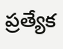ప్రత్యేక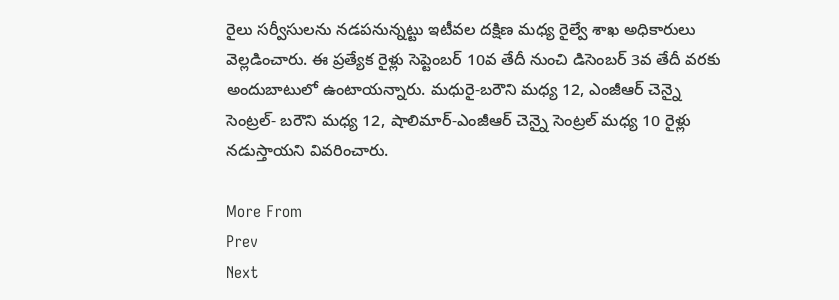రైలు సర్వీసులను నడపనున్నట్టు ఇటీవల దక్షిణ మధ్య రైల్వే శాఖ అధికారులు వెల్లడించారు. ఈ ప్రత్యేక రైళ్లు సెప్టెంబర్ 10వ తేదీ నుంచి డిసెంబర్ 3వ తేదీ వరకు అందుబాటులో ఉంటాయన్నారు. మధురై-బరౌని మధ్య 12, ఎంజీఆర్ చెన్నై సెంట్రల్- బరౌని మధ్య 12, షాలిమార్-ఎంజీఆర్ చెన్నై సెంట్రల్ మధ్య 10 రైళ్లు నడుస్తాయని వివరించారు.

More From
Prev
Next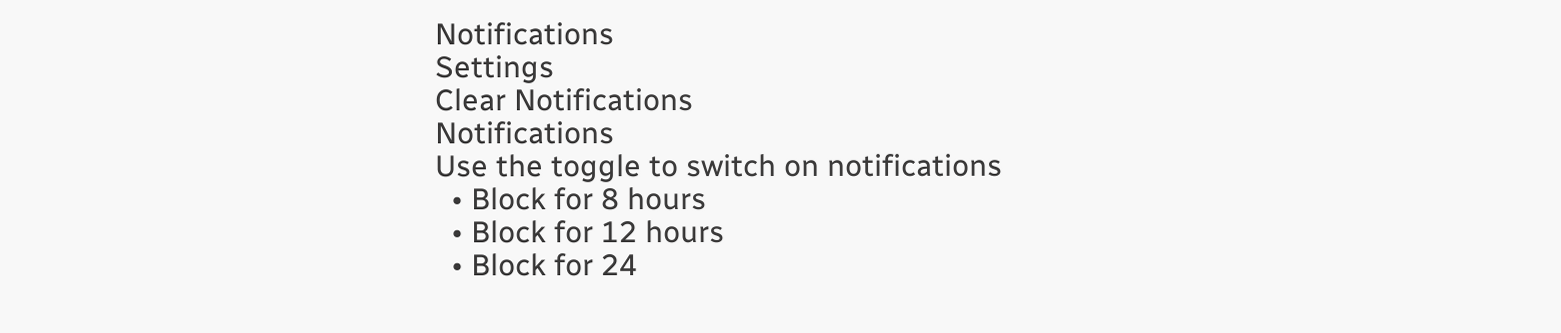Notifications
Settings
Clear Notifications
Notifications
Use the toggle to switch on notifications
  • Block for 8 hours
  • Block for 12 hours
  • Block for 24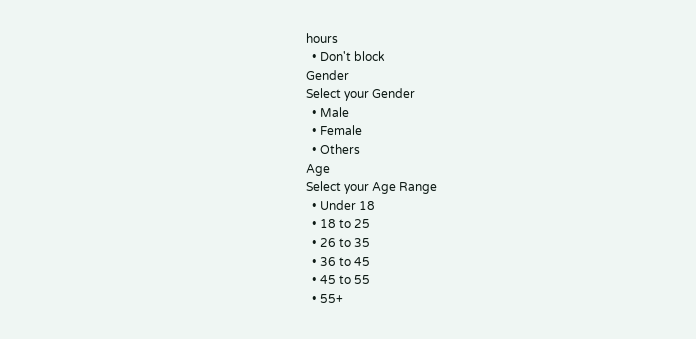hours
  • Don't block
Gender
Select your Gender
  • Male
  • Female
  • Others
Age
Select your Age Range
  • Under 18
  • 18 to 25
  • 26 to 35
  • 36 to 45
  • 45 to 55
  • 55+